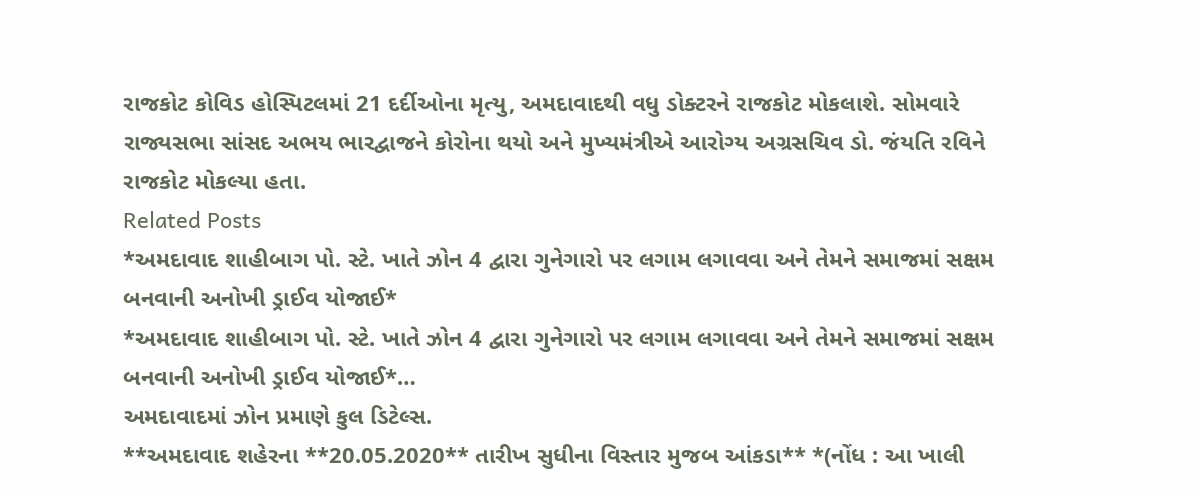રાજકોટ કોવિડ હોસ્પિટલમાં 21 દર્દીઓના મૃત્યુ, અમદાવાદથી વધુ ડોક્ટરને રાજકોટ મોકલાશે. સોમવારે રાજ્યસભા સાંસદ અભય ભારદ્વાજને કોરોના થયો અને મુખ્યમંત્રીએ આરોગ્ય અગ્રસચિવ ડો. જંયતિ રવિને રાજકોટ મોકલ્યા હતા.
Related Posts
*અમદાવાદ શાહીબાગ પો. સ્ટે. ખાતે ઝોન 4 દ્વારા ગુનેગારો પર લગામ લગાવવા અને તેમને સમાજમાં સક્ષમ બનવાની અનોખી ડ્રાઈવ યોજાઈ*
*અમદાવાદ શાહીબાગ પો. સ્ટે. ખાતે ઝોન 4 દ્વારા ગુનેગારો પર લગામ લગાવવા અને તેમને સમાજમાં સક્ષમ બનવાની અનોખી ડ્રાઈવ યોજાઈ*…
અમદાવાદમાં ઝોન પ્રમાણે કુલ ડિટેલ્સ.
**અમદાવાદ શહેરના **20.05.2020** તારીખ સુધીના વિસ્તાર મુજબ આંકડા** *(નોંધ : આ ખાલી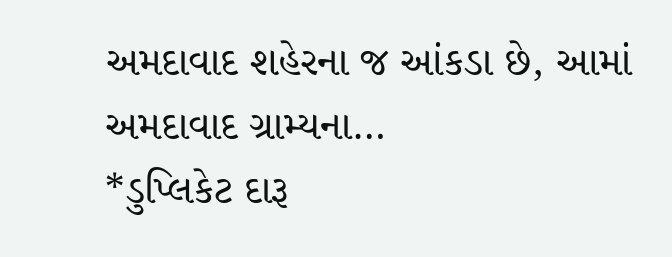અમદાવાદ શહેરના જ આંકડા છે, આમાં અમદાવાદ ગ્રામ્યના…
*ડુપ્લિકેટ દારૂ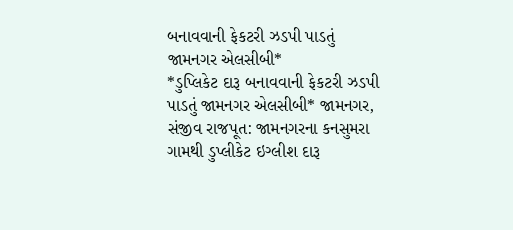બનાવવાની ફેકટરી ઝડપી પાડતું જામનગર એલસીબી*
*ડુપ્લિકેટ દારૂ બનાવવાની ફેકટરી ઝડપી પાડતું જામનગર એલસીબી* જામનગર, સંજીવ રાજપૂત: જામનગરના કનસુમરા ગામથી ડુપ્લીકેટ ઇગ્લીશ દારૂ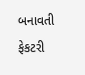બનાવતી ફેકટરી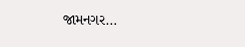જામનગર…